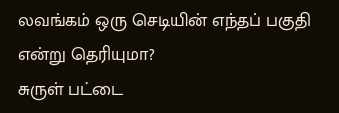லவங்கம் ஒரு செடியின் எந்தப் பகுதி என்று தெரியுமா?
சுருள் பட்டை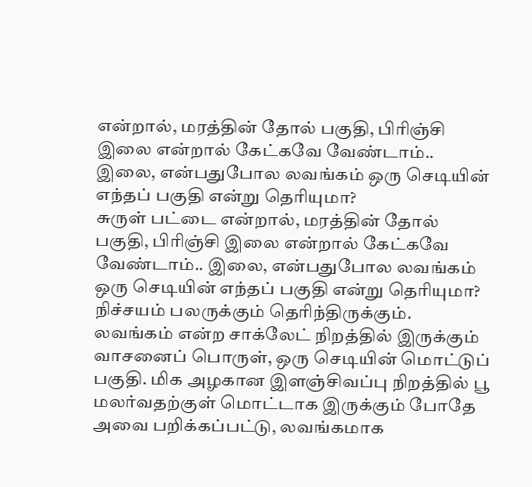என்றால், மரத்தின் தோல் பகுதி, பிரிஞ்சி இலை என்றால் கேட்கவே வேண்டாம்.. இலை, என்பதுபோல லவங்கம் ஒரு செடியின் எந்தப் பகுதி என்று தெரியுமா?
சுருள் பட்டை என்றால், மரத்தின் தோல் பகுதி, பிரிஞ்சி இலை என்றால் கேட்கவே வேண்டாம்.. இலை, என்பதுபோல லவங்கம் ஒரு செடியின் எந்தப் பகுதி என்று தெரியுமா?
நிச்சயம் பலருக்கும் தெரிந்திருக்கும். லவங்கம் என்ற சாக்லேட் நிறத்தில் இருக்கும் வாசனைப் பொருள், ஒரு செடியின் மொட்டுப் பகுதி. மிக அழகான இளஞ்சிவப்பு நிறத்தில் பூ மலர்வதற்குள் மொட்டாக இருக்கும் போதே அவை பறிக்கப்பட்டு, லவங்கமாக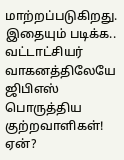மாற்றப்படுகிறது.
இதையும் படிக்க.. வட்டாட்சியர் வாகனத்திலேயே ஜிபிஎஸ் பொருத்திய குற்றவாளிகள்! ஏன்?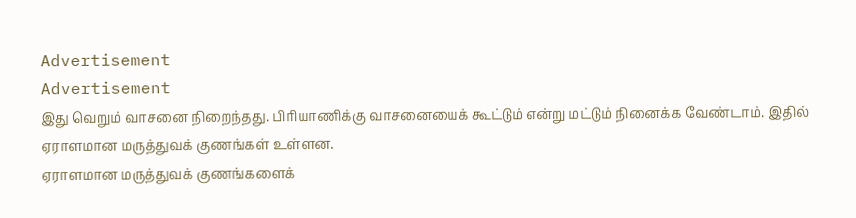Advertisement
Advertisement
இது வெறும் வாசனை நிறைந்தது. பிரியாணிக்கு வாசனையைக் கூட்டும் என்று மட்டும் நினைக்க வேண்டாம். இதில் ஏராளமான மருத்துவக் குணங்கள் உள்ளன.
ஏராளமான மருத்துவக் குணங்களைக்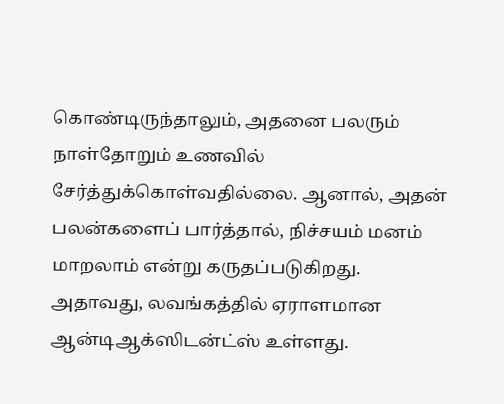கொண்டிருந்தாலும், அதனை பலரும் நாள்தோறும் உணவில் சேர்த்துக்கொள்வதில்லை. ஆனால், அதன் பலன்களைப் பார்த்தால், நிச்சயம் மனம் மாறலாம் என்று கருதப்படுகிறது.
அதாவது, லவங்கத்தில் ஏராளமான ஆன்டிஆக்ஸிடன்ட்ஸ் உள்ளது.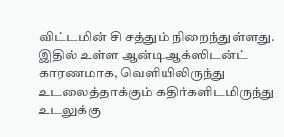விட்டமின் சி சத்தும் நிறைந்துள்ளது. இதில் உள்ள ஆன்டிஆக்ஸிடன்ட் காரணமாக, வெளியிலிருந்து உடலைத்தாக்கும் கதிர்களிடமிருந்து உடலுக்கு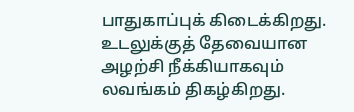பாதுகாப்புக் கிடைக்கிறது.
உடலுக்குத் தேவையான அழற்சி நீக்கியாகவும் லவங்கம் திகழ்கிறது.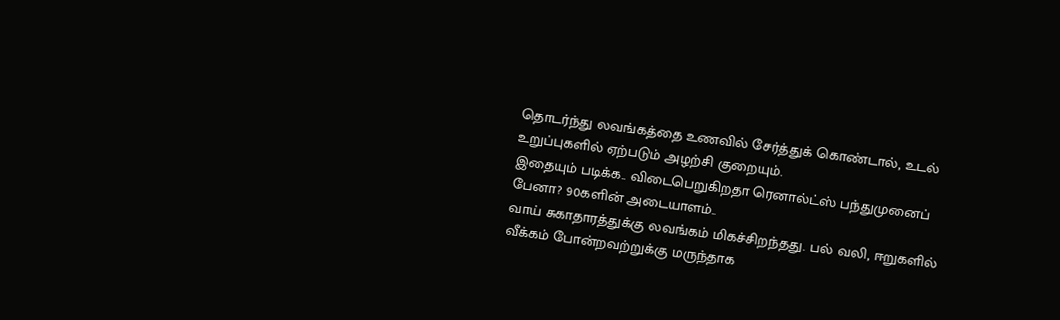தொடர்ந்து லவங்கத்தை உணவில் சேர்த்துக் கொண்டால், உடல் உறுப்புகளில் ஏற்படும் அழற்சி குறையும்.
இதையும் படிக்க.. விடைபெறுகிறதா ரெனால்ட்ஸ் பந்துமுனைப் பேனா? 90களின் அடையாளம்..
வாய் சுகாதாரத்துக்கு லவங்கம் மிகச்சிறந்தது. பல் வலி, ஈறுகளில் வீக்கம் போன்றவற்றுக்கு மருந்தாக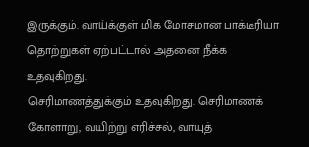இருக்கும். வாய்க்குள் மிக மோசமான பாக்டீரியா தொற்றுகள் ஏற்பட்டால் அதனை நீக்க உதவுகிறது.
செரிமாணத்துக்கும் உதவுகிறது. செரிமாணக் கோளாறு, வயிற்று எரிச்சல், வாயுத்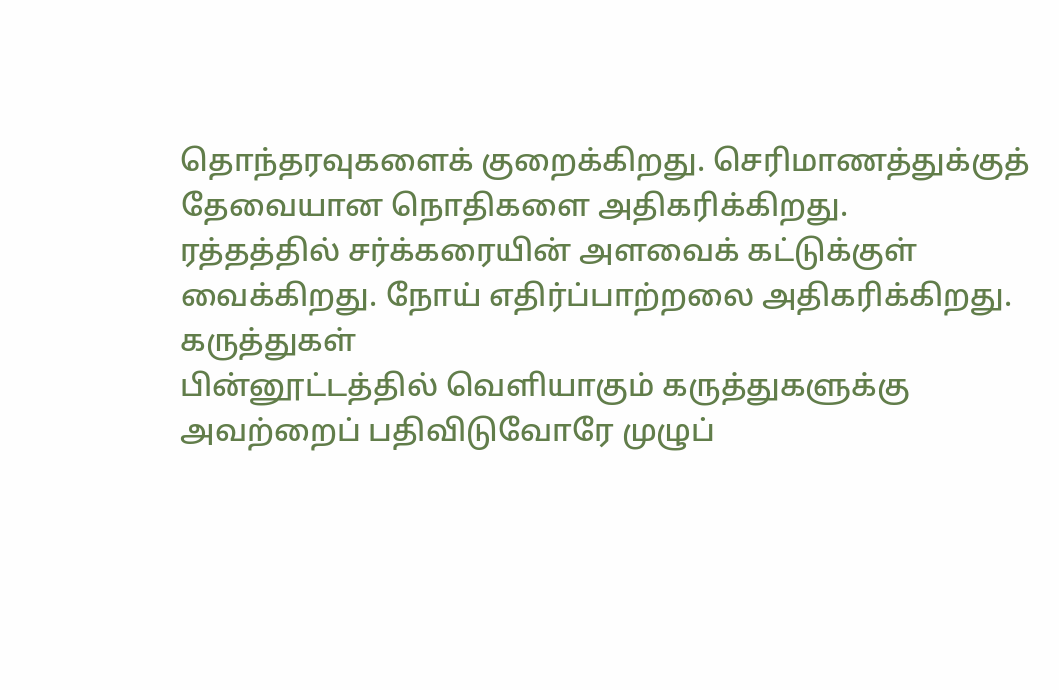தொந்தரவுகளைக் குறைக்கிறது. செரிமாணத்துக்குத் தேவையான நொதிகளை அதிகரிக்கிறது.
ரத்தத்தில் சர்க்கரையின் அளவைக் கட்டுக்குள் வைக்கிறது. நோய் எதிர்ப்பாற்றலை அதிகரிக்கிறது.
கருத்துகள்
பின்னூட்டத்தில் வெளியாகும் கருத்துகளுக்கு அவற்றைப் பதிவிடுவோரே முழுப்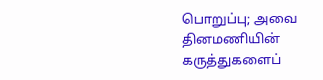பொறுப்பு; அவை தினமணியின் கருத்துகளைப்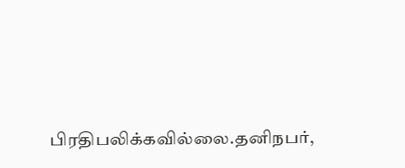பிரதிபலிக்கவில்லை.தனிநபர்,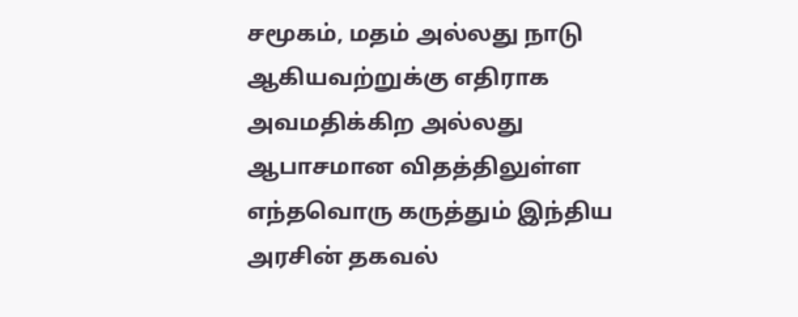சமூகம், மதம் அல்லது நாடு ஆகியவற்றுக்கு எதிராக அவமதிக்கிற அல்லது ஆபாசமான விதத்திலுள்ள எந்தவொரு கருத்தும் இந்திய அரசின் தகவல்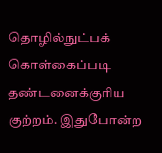தொழில்நுட்பக் கொள்கைப்படி தண்டனைக்குரிய குற்றம். இதுபோன்ற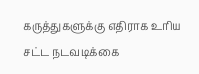கருத்துகளுக்கு எதிராக உரிய சட்ட நடவடிக்கை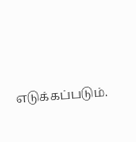எடுக்கப்படும்.